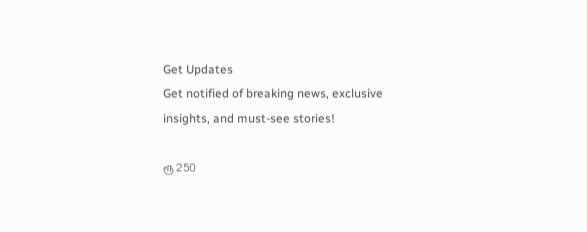Get Updates
Get notified of breaking news, exclusive insights, and must-see stories!

ரூ 250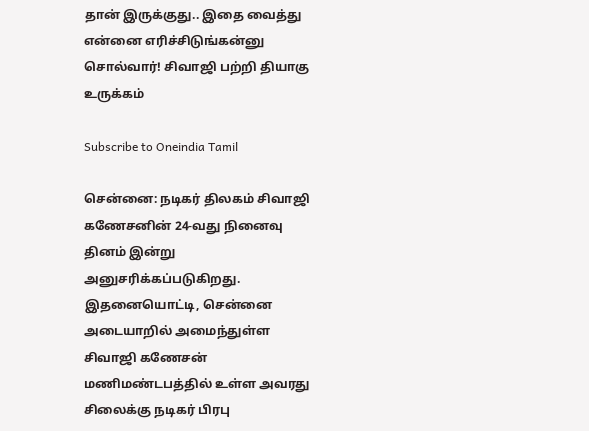தான் இருக்குது.. இதை வைத்து என்னை எரிச்சிடுங்கன்னு சொல்வார்! சிவாஜி பற்றி தியாகு உருக்கம்

Subscribe to Oneindia Tamil

சென்னை: நடிகர் திலகம் சிவாஜி கணேசனின் 24-வது நினைவு தினம் இன்று அனுசரிக்கப்படுகிறது. இதனையொட்டி, சென்னை அடையாறில் அமைந்துள்ள சிவாஜி கணேசன் மணிமண்டபத்தில் உள்ள அவரது சிலைக்கு நடிகர் பிரபு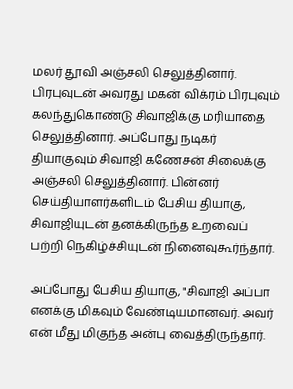மலர் தூவி அஞ்சலி செலுத்தினார். பிரபுவுடன் அவரது மகன் விக்ரம் பிரபுவும் கலந்துகொண்டு சிவாஜிக்கு மரியாதை செலுத்தினார். அப்போது நடிகர் தியாகுவும் சிவாஜி கணேசன் சிலைக்கு அஞ்சலி செலுத்தினார். பின்னர் செய்தியாளர்களிடம் பேசிய தியாகு, சிவாஜியுடன் தனக்கிருந்த உறவைப் பற்றி நெகிழ்ச்சியுடன் நினைவுகூர்ந்தார்.

அப்போது பேசிய தியாகு, "சிவாஜி அப்பா எனக்கு மிகவும் வேண்டியமானவர். அவர் என் மீது மிகுந்த அன்பு வைத்திருந்தார்.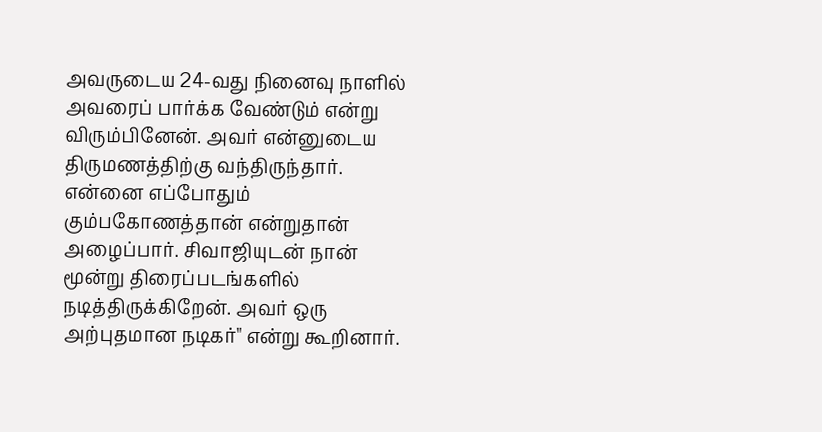அவருடைய 24-வது நினைவு நாளில் அவரைப் பார்க்க வேண்டும் என்று விரும்பினேன். அவர் என்னுடைய திருமணத்திற்கு வந்திருந்தார். என்னை எப்போதும் கும்பகோணத்தான் என்றுதான் அழைப்பார். சிவாஜியுடன் நான் மூன்று திரைப்படங்களில் நடித்திருக்கிறேன். அவர் ஒரு அற்புதமான நடிகர்" என்று கூறினார்.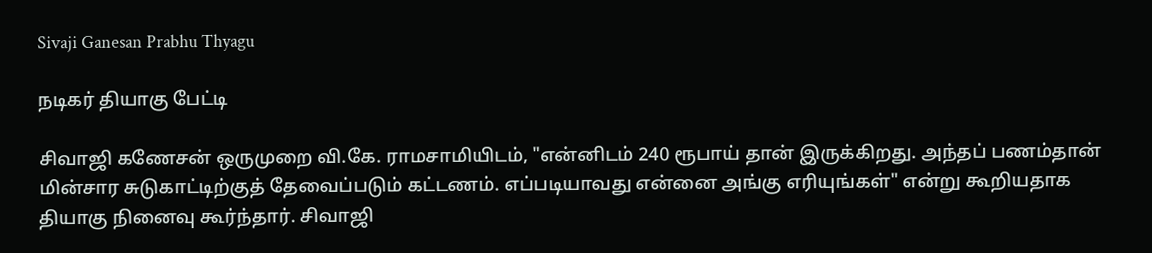Sivaji Ganesan Prabhu Thyagu

நடிகர் தியாகு பேட்டி

சிவாஜி கணேசன் ஒருமுறை வி.கே. ராமசாமியிடம், "என்னிடம் 240 ரூபாய் தான் இருக்கிறது. அந்தப் பணம்தான் மின்சார சுடுகாட்டிற்குத் தேவைப்படும் கட்டணம். எப்படியாவது என்னை அங்கு எரியுங்கள்" என்று கூறியதாக தியாகு நினைவு கூர்ந்தார். சிவாஜி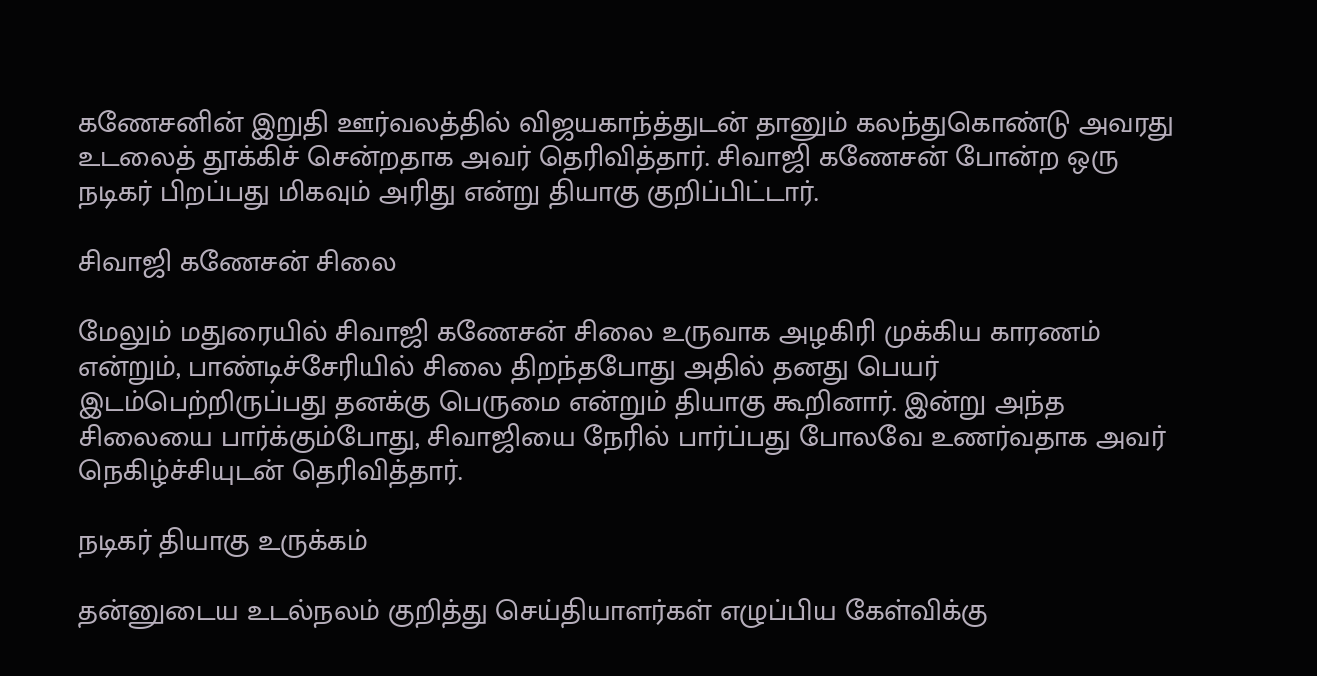கணேசனின் இறுதி ஊர்வலத்தில் விஜயகாந்த்துடன் தானும் கலந்துகொண்டு அவரது உடலைத் தூக்கிச் சென்றதாக அவர் தெரிவித்தார். சிவாஜி கணேசன் போன்ற ஒரு நடிகர் பிறப்பது மிகவும் அரிது என்று தியாகு குறிப்பிட்டார்.

சிவாஜி கணேசன் சிலை

மேலும் மதுரையில் சிவாஜி கணேசன் சிலை உருவாக அழகிரி முக்கிய காரணம் என்றும், பாண்டிச்சேரியில் சிலை திறந்தபோது அதில் தனது பெயர் இடம்பெற்றிருப்பது தனக்கு பெருமை என்றும் தியாகு கூறினார். இன்று அந்த சிலையை பார்க்கும்போது, சிவாஜியை நேரில் பார்ப்பது போலவே உணர்வதாக அவர் நெகிழ்ச்சியுடன் தெரிவித்தார்.

நடிகர் தியாகு உருக்கம்

தன்னுடைய உடல்நலம் குறித்து செய்தியாளர்கள் எழுப்பிய கேள்விக்கு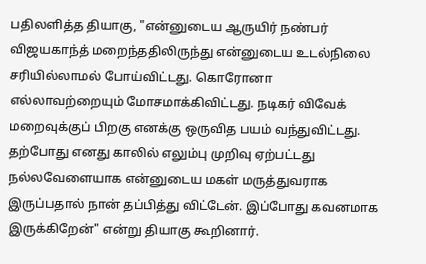பதிலளித்த தியாகு, "என்னுடைய ஆருயிர் நண்பர் விஜயகாந்த் மறைந்ததிலிருந்து என்னுடைய உடல்நிலை சரியில்லாமல் போய்விட்டது. கொரோனா எல்லாவற்றையும் மோசமாக்கிவிட்டது. நடிகர் விவேக் மறைவுக்குப் பிறகு எனக்கு ஒருவித பயம் வந்துவிட்டது. தற்போது எனது காலில் எலும்பு முறிவு ஏற்பட்டது நல்லவேளையாக என்னுடைய மகள் மருத்துவராக இருப்பதால் நான் தப்பித்து விட்டேன். இப்போது கவனமாக இருக்கிறேன்" என்று தியாகு கூறினார்.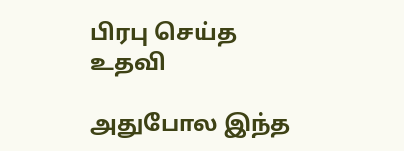பிரபு செய்த உதவி

அதுபோல இந்த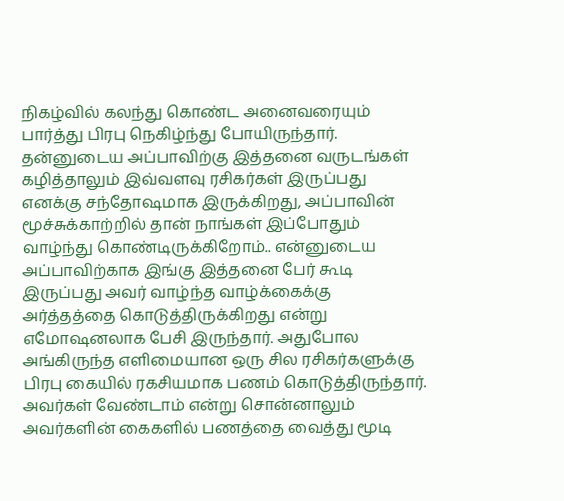நிகழ்வில் கலந்து கொண்ட அனைவரையும் பார்த்து பிரபு நெகிழ்ந்து போயிருந்தார். தன்னுடைய அப்பாவிற்கு இத்தனை வருடங்கள் கழித்தாலும் இவ்வளவு ரசிகர்கள் இருப்பது எனக்கு சந்தோஷமாக இருக்கிறது, அப்பாவின் மூச்சுக்காற்றில் தான் நாங்கள் இப்போதும் வாழ்ந்து கொண்டிருக்கிறோம்.. என்னுடைய அப்பாவிற்காக இங்கு இத்தனை பேர் கூடி இருப்பது அவர் வாழ்ந்த வாழ்க்கைக்கு அர்த்தத்தை கொடுத்திருக்கிறது என்று எமோஷனலாக பேசி இருந்தார். அதுபோல அங்கிருந்த எளிமையான ஒரு சில ரசிகர்களுக்கு பிரபு கையில் ரகசியமாக பணம் கொடுத்திருந்தார். அவர்கள் வேண்டாம் என்று சொன்னாலும் அவர்களின் கைகளில் பணத்தை வைத்து மூடி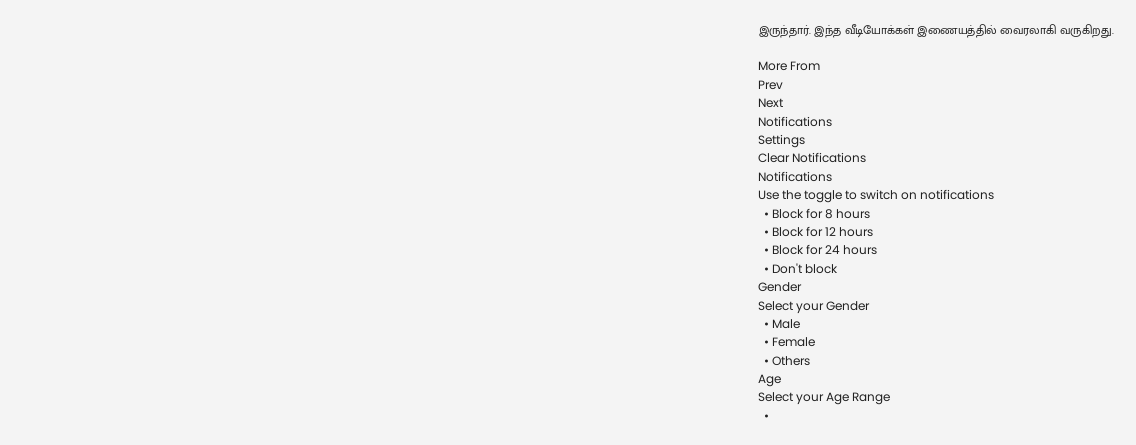இருந்தார். இந்த வீடியோக்கள் இணையத்தில் வைரலாகி வருகிறது.

More From
Prev
Next
Notifications
Settings
Clear Notifications
Notifications
Use the toggle to switch on notifications
  • Block for 8 hours
  • Block for 12 hours
  • Block for 24 hours
  • Don't block
Gender
Select your Gender
  • Male
  • Female
  • Others
Age
Select your Age Range
  •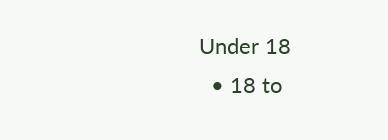Under 18
  • 18 to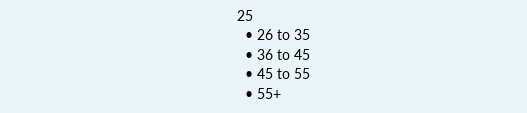25
  • 26 to 35
  • 36 to 45
  • 45 to 55
  • 55+